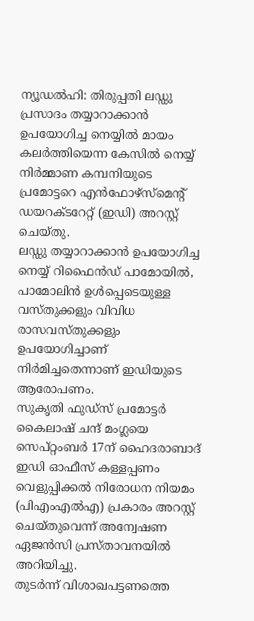ന്യൂഡൽഹി: തിരുപ്പതി ലഡ്ഡു പ്രസാദം തയ്യാറാക്കാൻ ഉപയോഗിച്ച നെയ്യിൽ മായം കലർത്തിയെന്ന കേസിൽ നെയ്യ് നിർമ്മാണ കമ്പനിയുടെ പ്രമോട്ടറെ എൻഫോഴ്സ്മെൻ്റ് ഡയറക്ടറേറ്റ് (ഇഡി) അറസ്റ്റ് ചെയ്തു.
ലഡ്ഡു തയ്യാറാക്കാൻ ഉപയോഗിച്ച നെയ്യ് റിഫൈൻഡ് പാമോയിൽ, പാമോലിൻ ഉൾപ്പെടെയുള്ള വസ്തുക്കളും വിവിധ രാസവസ്തുക്കളും ഉപയോഗിച്ചാണ് നിർമിച്ചതെന്നാണ് ഇഡിയുടെ ആരോപണം.
സുകൃതി ഫുഡ്സ് പ്രമോട്ടർ കൈലാഷ് ചന്ദ് മംഗ്ലയെ സെപ്റ്റംബർ 17ന് ഹൈദരാബാദ് ഇഡി ഓഫീസ് കള്ളപ്പണം വെളുപ്പിക്കൽ നിരോധന നിയമം (പിഎംഎൽഎ) പ്രകാരം അറസ്റ്റ് ചെയ്തുവെന്ന് അന്വേഷണ ഏജൻസി പ്രസ്താവനയിൽ അറിയിച്ചു.
തുടർന്ന് വിശാഖപട്ടണത്തെ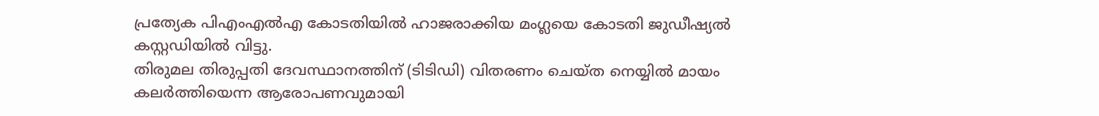പ്രത്യേക പിഎംഎൽഎ കോടതിയിൽ ഹാജരാക്കിയ മംഗ്ലയെ കോടതി ജുഡീഷ്യൽ കസ്റ്റഡിയിൽ വിട്ടു.
തിരുമല തിരുപ്പതി ദേവസ്ഥാനത്തിന് (ടിടിഡി) വിതരണം ചെയ്ത നെയ്യിൽ മായം കലർത്തിയെന്ന ആരോപണവുമായി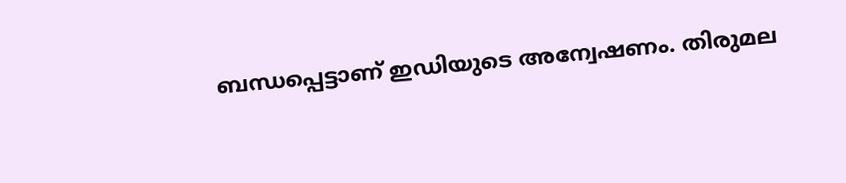ബന്ധപ്പെട്ടാണ് ഇഡിയുടെ അന്വേഷണം. തിരുമല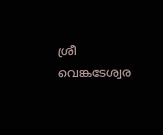ശ്രീ വെങ്കടേശ്വര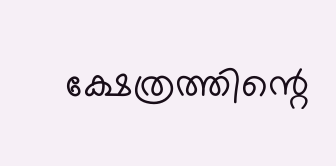ക്ഷേത്രത്തിന്റെ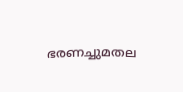ഭരണച്ചുമതല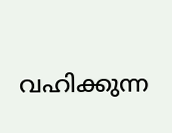വഹിക്കുന്ന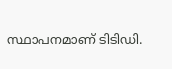സ്ഥാപനമാണ് ടിടിഡി.